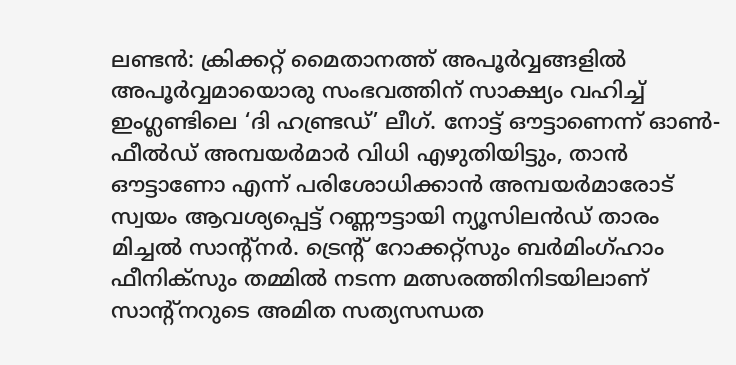ലണ്ടൻ: ക്രിക്കറ്റ് മൈതാനത്ത് അപൂർവ്വങ്ങളിൽ അപൂർവ്വമായൊരു സംഭവത്തിന് സാക്ഷ്യം വഹിച്ച് ഇംഗ്ലണ്ടിലെ ‘ദി ഹണ്ട്രഡ്’ ലീഗ്. നോട്ട് ഔട്ടാണെന്ന് ഓൺ-ഫീൽഡ് അമ്പയർമാർ വിധി എഴുതിയിട്ടും, താൻ ഔട്ടാണോ എന്ന് പരിശോധിക്കാൻ അമ്പയർമാരോട് സ്വയം ആവശ്യപ്പെട്ട് റണ്ണൗട്ടായി ന്യൂസിലൻഡ് താരം മിച്ചൽ സാന്റ്നർ. ട്രെന്റ് റോക്കറ്റ്സും ബർമിംഗ്ഹാം ഫീനിക്സും തമ്മിൽ നടന്ന മത്സരത്തിനിടയിലാണ് സാന്റ്നറുടെ അമിത സത്യസന്ധത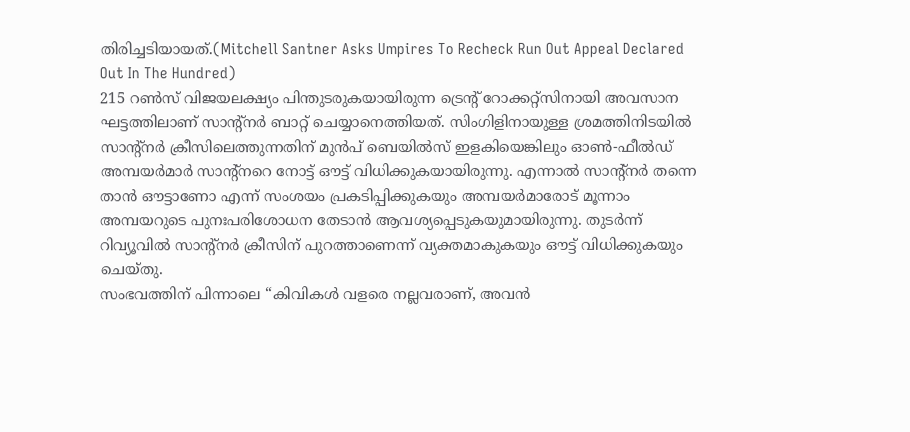തിരിച്ചടിയായത്.(Mitchell Santner Asks Umpires To Recheck Run Out Appeal Declared Out In The Hundred)
215 റൺസ് വിജയലക്ഷ്യം പിന്തുടരുകയായിരുന്ന ട്രെന്റ് റോക്കറ്റ്സിനായി അവസാന ഘട്ടത്തിലാണ് സാന്റ്നർ ബാറ്റ് ചെയ്യാനെത്തിയത്. സിംഗിളിനായുള്ള ശ്രമത്തിനിടയിൽ സാന്റ്നർ ക്രീസിലെത്തുന്നതിന് മുൻപ് ബെയിൽസ് ഇളകിയെങ്കിലും ഓൺ-ഫീൽഡ് അമ്പയർമാർ സാന്റ്നറെ നോട്ട് ഔട്ട് വിധിക്കുകയായിരുന്നു. എന്നാൽ സാന്റ്നർ തന്നെ താൻ ഔട്ടാണോ എന്ന് സംശയം പ്രകടിപ്പിക്കുകയും അമ്പയർമാരോട് മൂന്നാം അമ്പയറുടെ പുനഃപരിശോധന തേടാൻ ആവശ്യപ്പെടുകയുമായിരുന്നു. തുടർന്ന് റിവ്യൂവിൽ സാന്റ്നർ ക്രീസിന് പുറത്താണെന്ന് വ്യക്തമാകുകയും ഔട്ട് വിധിക്കുകയും ചെയ്തു.
സംഭവത്തിന് പിന്നാലെ “കിവികൾ വളരെ നല്ലവരാണ്, അവൻ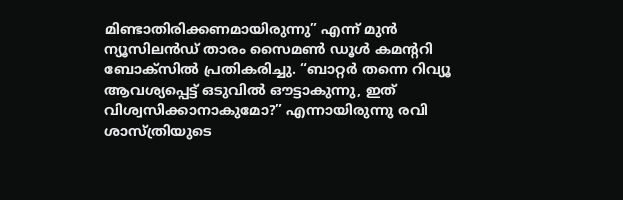മിണ്ടാതിരിക്കണമായിരുന്നു” എന്ന് മുൻ ന്യൂസിലൻഡ് താരം സൈമൺ ഡൂൾ കമന്ററി ബോക്സിൽ പ്രതികരിച്ചു. “ബാറ്റർ തന്നെ റിവ്യൂ ആവശ്യപ്പെട്ട് ഒടുവിൽ ഔട്ടാകുന്നു, ഇത് വിശ്വസിക്കാനാകുമോ?” എന്നായിരുന്നു രവി ശാസ്ത്രിയുടെ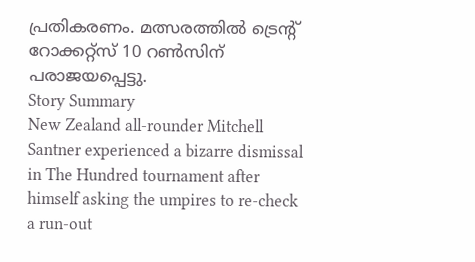പ്രതികരണം. മത്സരത്തിൽ ട്രെന്റ് റോക്കറ്റ്സ് 10 റൺസിന് പരാജയപ്പെട്ടു.
Story Summary
New Zealand all-rounder Mitchell Santner experienced a bizarre dismissal in The Hundred tournament after himself asking the umpires to re-check a run-out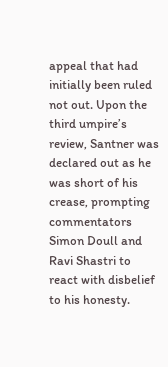appeal that had initially been ruled not out. Upon the third umpire’s review, Santner was declared out as he was short of his crease, prompting commentators Simon Doull and Ravi Shastri to react with disbelief to his honesty.